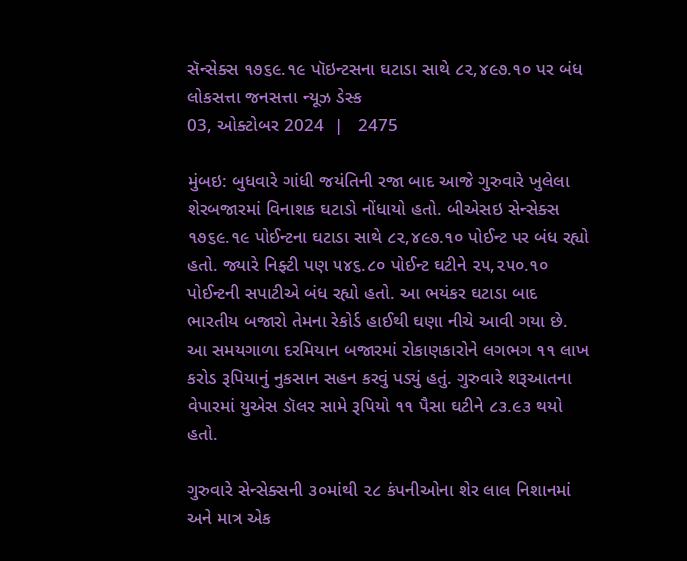સૅન્સેક્સ ૧૭૬૯.૧૯ પૉઇન્ટસના ઘટાડા સાથે ૮૨,૪૯૭.૧૦ પર બંધ
લોકસત્તા જનસત્તા ન્યૂઝ ડેસ્ક
03, ઓક્ટોબર 2024  |   2475

મુંબઇ: બુધવારે ગાંધી જયંતિની રજા બાદ આજે ગુરુવારે ખુલેલા શેરબજારમાં વિનાશક ઘટાડો નોંધાયો હતો. બીએસઇ સેન્સેક્સ ૧૭૬૯.૧૯ પોઈન્ટના ઘટાડા સાથે ૮૨,૪૯૭.૧૦ પોઈન્ટ પર બંધ રહ્યો હતો. જ્યારે નિફ્ટી પણ ૫૪૬.૮૦ પોઈન્ટ ઘટીને ૨૫,૨૫૦.૧૦ પોઈન્ટની સપાટીએ બંધ રહ્યો હતો. આ ભયંકર ઘટાડા બાદ ભારતીય બજારો તેમના રેકોર્ડ હાઈથી ઘણા નીચે આવી ગયા છે. આ સમયગાળા દરમિયાન બજારમાં રોકાણકારોને લગભગ ૧૧ લાખ કરોડ રૂપિયાનું નુકસાન સહન કરવું પડ્યું હતું. ગુરુવારે શરૂઆતના વેપારમાં યુએસ ડૉલર સામે રૂપિયો ૧૧ પૈસા ઘટીને ૮૩.૯૩ થયો હતો.

ગુરુવારે સેન્સેક્સની ૩૦માંથી ૨૮ કંપનીઓના શેર લાલ નિશાનમાં અને માત્ર એક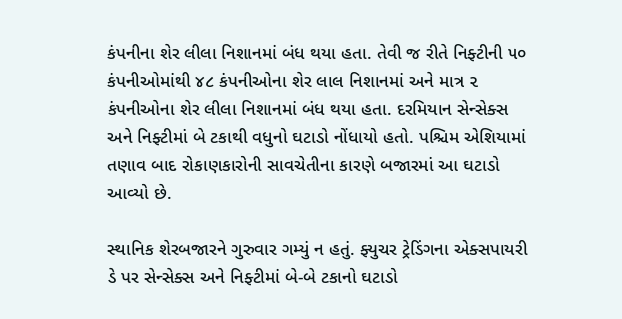કંપનીના શેર લીલા નિશાનમાં બંધ થયા હતા. તેવી જ રીતે નિફ્ટીની ૫૦ કંપનીઓમાંથી ૪૮ કંપનીઓના શેર લાલ નિશાનમાં અને માત્ર ૨ કંપનીઓના શેર લીલા નિશાનમાં બંધ થયા હતા. દરમિયાન સેન્સેક્સ અને નિફ્ટીમાં બે ટકાથી વધુનો ઘટાડો નોંધાયો હતો. પશ્ચિમ એશિયામાં તણાવ બાદ રોકાણકારોની સાવચેતીના કારણે બજારમાં આ ઘટાડો આવ્યો છે.

સ્થાનિક શેરબજારને ગુરુવાર ગમ્યું ન હતું. ફ્યુચર ટ્રેડિંગના એક્સપાયરી ડે પર સેન્સેક્સ અને નિફ્ટીમાં બે-બે ટકાનો ઘટાડો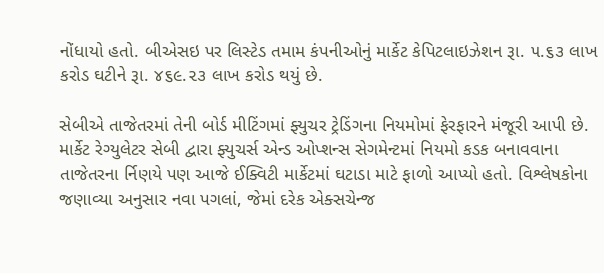નોંધાયો હતો. બીએસઇ પર લિસ્ટેડ તમામ કંપનીઓનું માર્કેટ કેપિટલાઇઝેશન રૂા. ૫.૬૩ લાખ કરોડ ઘટીને રૂા. ૪૬૯.૨૩ લાખ કરોડ થયું છે.

સેબીએ તાજેતરમાં તેની બોર્ડ મીટિંગમાં ફ્યુચર ટ્રેડિંગના નિયમોમાં ફેરફારને મંજૂરી આપી છે. માર્કેટ રેગ્યુલેટર સેબી દ્વારા ફ્યુચર્સ એન્ડ ઓપ્શન્સ સેગમેન્ટમાં નિયમો કડક બનાવવાના તાજેતરના ર્નિણયે પણ આજે ઈક્વિટી માર્કેટમાં ઘટાડા માટે ફાળો આપ્યો હતો. વિશ્લેષકોના જણાવ્યા અનુસાર નવા પગલાં, જેમાં દરેક એક્સચેન્જ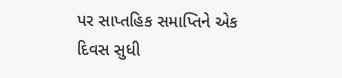પર સાપ્તહિક સમાપ્તિને એક દિવસ સુધી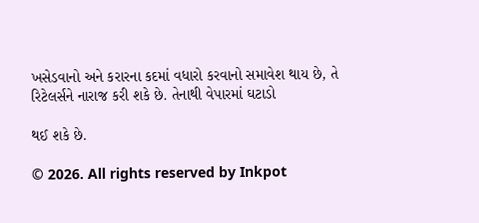ખસેડવાનો અને કરારના કદમાં વધારો કરવાનો સમાવેશ થાય છે, તે રિટેલર્સને નારાજ કરી શકે છે. તેનાથી વેપારમાં ઘટાડો

થઈ શકે છે.

© 2026. All rights reserved by Inkpot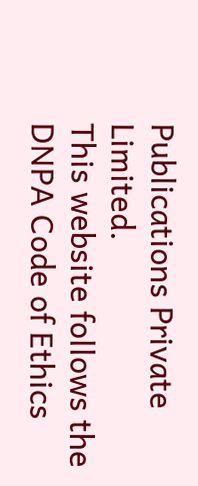Publications Private Limited.
This website follows the DNPA Code of Ethics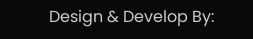Design & Develop By: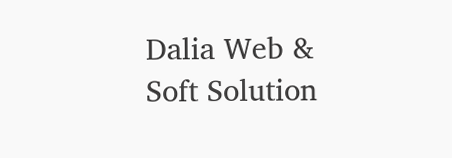Dalia Web & Soft Solution